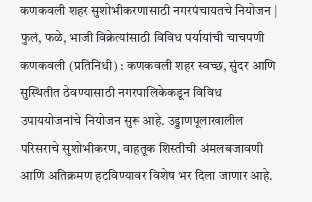कणकवली शहर सुशोभीकरणासाठी नगरपंचायतचे नियोजन | फुलं, फळे, भाजी विक्रेत्यांसाठी विविध पर्यायांची चाचपणी
कणकवली (प्रतिनिधी) : कणकवली शहर स्वच्छ, सुंदर आणि सुस्थितीत ठेवण्यासाठी नगरपालिकेकडून विविध उपाययोजनांचे नियोजन सुरू आहे. उड्डाणपूलाखालील परिसराचे सुशोभीकरण, वाहतूक शिस्तीची अंमलबजावणी आणि अतिक्रमण हटविण्यावर विशेष भर दिला जाणार आहे.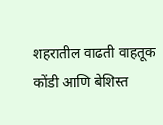शहरातील वाढती वाहतूक कोंडी आणि बेशिस्त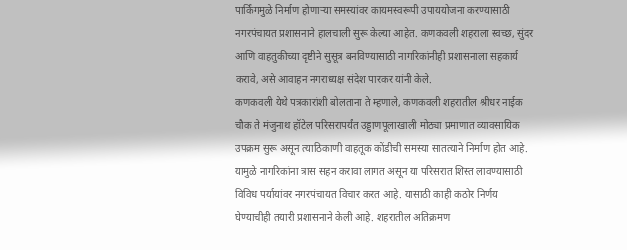पार्किंगमुळे निर्माण होणाऱ्या समस्यांवर कायमस्वरूपी उपाययोजना करण्यासाठी नगरपंचायत प्रशासनाने हालचाली सुरू केल्या आहेत. कणकवली शहराला स्वच्छ, सुंदर आणि वाहतुकीच्या दृष्टीने सुसूत्र बनविण्यासाठी नागरिकांनीही प्रशासनाला सहकार्य करावे, असे आवाहन नगराध्यक्ष संदेश पारकर यांनी केले.
कणकवली येथे पत्रकारांशी बोलताना ते म्हणाले, कणकवली शहरातील श्रीधर नाईक चौक ते मंजुनाथ हॉटेल परिसरापर्यंत उड्डाणपूलाखाली मोठ्या प्रमाणात व्यावसायिक उपक्रम सुरू असून त्याठिकाणी वाहतूक कोंडीची समस्या सातत्याने निर्माण होत आहे. यामुळे नागरिकांना त्रास सहन करावा लागत असून या परिसरात शिस्त लावण्यासाठी विविध पर्यायांवर नगरपंचायत विचार करत आहे. यासाठी काही कठोर निर्णय घेण्याचीही तयारी प्रशासनाने केली आहे. शहरातील अतिक्रमण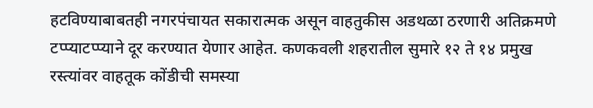हटविण्याबाबतही नगरपंचायत सकारात्मक असून वाहतुकीस अडथळा ठरणारी अतिक्रमणे टप्प्याटप्प्याने दूर करण्यात येणार आहेत. कणकवली शहरातील सुमारे १२ ते १४ प्रमुख रस्त्यांवर वाहतूक कोंडीची समस्या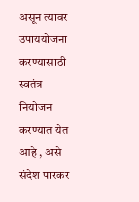असून त्यावर उपाययोजना करण्यासाठी स्वतंत्र नियोजन करण्यात येत आहे , असे संदेश पारकर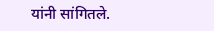यांनी सांगितले.